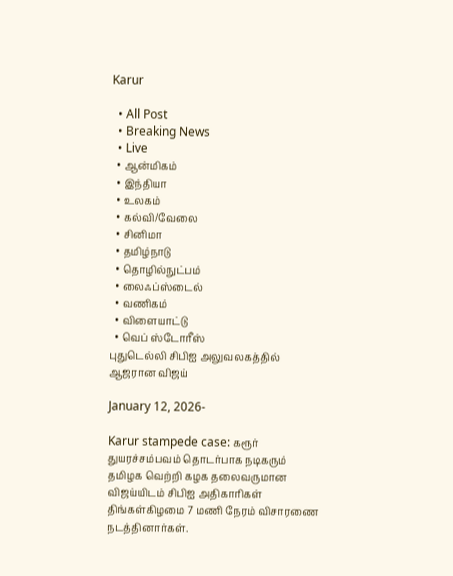Karur

  • All Post
  • Breaking News
  • Live
  • ஆன்மிகம்
  • இந்தியா
  • உலகம்
  • கல்வி/வேலை
  • சினிமா
  • தமிழ்நாடு
  • தொழில்நுட்பம்
  • லைஃப்ஸ்டைல்
  • வணிகம்
  • விளையாட்டு
  • வெப் ஸ்டோரீஸ்
புதுடெல்லி சிபிஐ அலுவலகத்தில் ஆஜரான விஜய்

January 12, 2026-

Karur stampede case: கரூர் துயரச்சம்பவம் தொடர்பாக நடிகரும் தமிழக வெற்றி கழக தலைவருமான விஜய்யிடம் சிபிஐ அதிகாரிகள் திங்கள்கிழமை 7 மணி நேரம் விசாரணை நடத்தினார்கள்.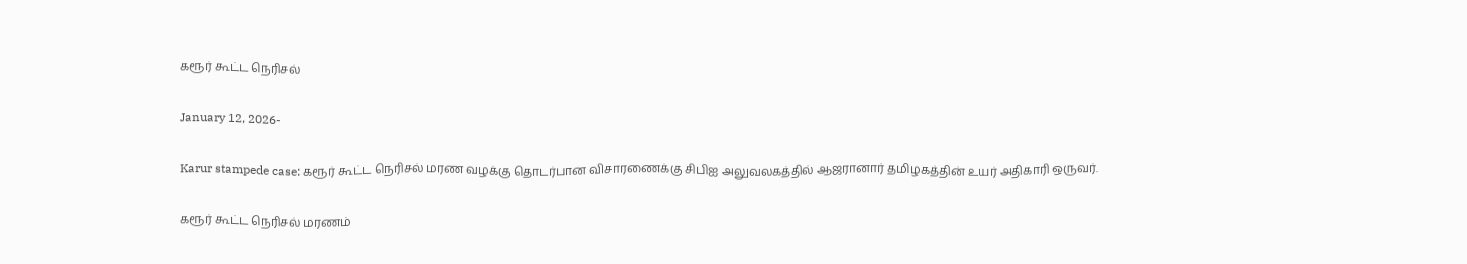கரூர் கூட்ட நெரிசல்

January 12, 2026-

Karur stampede case: கரூர் கூட்ட நெரிசல் மரண வழக்கு தொடர்பான விசாரணைக்கு சிபிஐ அலுவலகத்தில் ஆஜரானார் தமிழகத்தின் உயர் அதிகாரி ஒருவர்.

கரூர் கூட்ட நெரிசல் மரணம்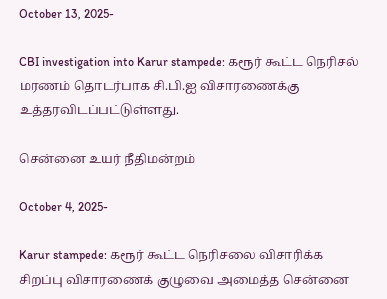October 13, 2025-

CBI investigation into Karur stampede: கரூர் கூட்ட நெரிசல் மரணம் தொடர்பாக சி.பி.ஐ விசாரணைக்கு உத்தரவிடப்பட்டுள்ளது.

சென்னை உயர் நீதிமன்றம்

October 4, 2025-

Karur stampede: கரூர் கூட்ட நெரிசலை விசாரிக்க சிறப்பு விசாரணைக் குழுவை அமைத்த சென்னை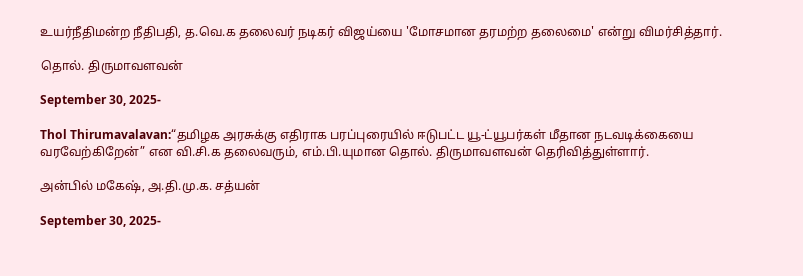உயர்நீதிமன்ற நீதிபதி, த.வெ.க தலைவர் நடிகர் விஜய்யை 'மோசமான தரமற்ற தலைமை' என்று விமர்சித்தார்.

தொல். திருமாவளவன்

September 30, 2025-

Thol Thirumavalavan:“தமிழக அரசுக்கு எதிராக பரப்புரையில் ஈடுபட்ட யூ-ட்யூபர்கள் மீதான நடவடிக்கையை வரவேற்கிறேன்” என வி.சி.க தலைவரும், எம்.பி.யுமான தொல். திருமாவளவன் தெரிவித்துள்ளார்.

அன்பில் மகேஷ், அ.தி.மு.க. சத்யன்

September 30, 2025-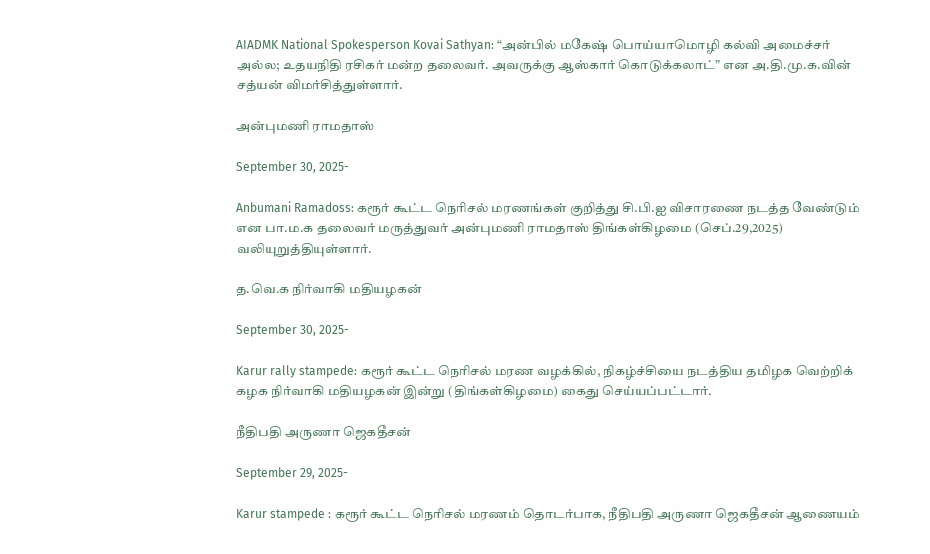AIADMK National Spokesperson Kovai Sathyan: “அன்பில் மகேஷ் பொய்யாமொழி கல்வி அமைச்சர் அல்ல; உதயநிதி ரசிகர் மன்ற தலைவர். அவருக்கு ஆஸ்கார் கொடுக்கலாட்” என அ.தி.மு.க.வின் சத்யன் விமர்சித்துள்ளார்.

அன்புமணி ராமதாஸ்

September 30, 2025-

Anbumani Ramadoss: கரூர் கூட்ட நெரிசல் மரணங்கள் குறித்து சி.பி.ஐ விசாரணை நடத்த வேண்டும் என பா.ம.க தலைவர் மருத்துவர் அன்புமணி ராமதாஸ் திங்கள்கிழமை (செப்.29,2025) வலியுறுத்தியுள்ளார்.

த.வெ.க நிர்வாகி மதியழகன்

September 30, 2025-

Karur rally stampede: கரூர் கூட்ட நெரிசல் மரண வழக்கில், நிகழ்ச்சியை நடத்திய தமிழக வெற்றிக் கழக நிர்வாகி மதியழகன் இன்று (திங்கள்கிழமை) கைது செய்யப்பட்டார்.

நீதிபதி அருணா ஜெகதீசன்

September 29, 2025-

Karur stampede : கரூர் கூட்ட நெரிசல் மரணம் தொடர்பாக, நீதிபதி அருணா ஜெகதீசன் ஆணையம்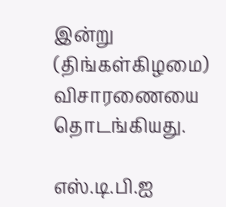இன்று (திங்கள்கிழமை) விசாரணையை தொடங்கியது.

எஸ்.டி.பி.ஐ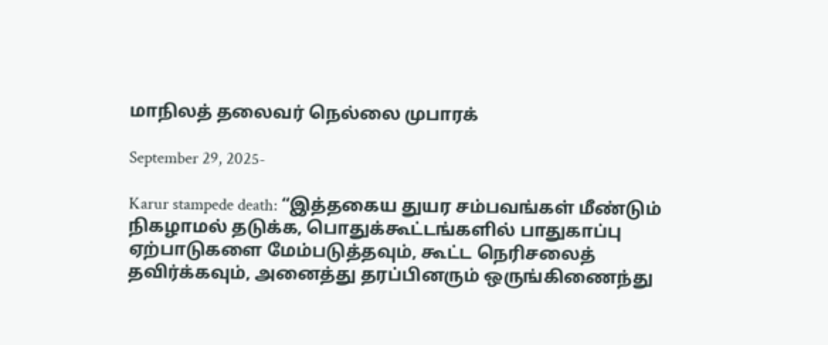மாநிலத் தலைவர் நெல்லை முபாரக்

September 29, 2025-

Karur stampede death: “இத்தகைய துயர சம்பவங்கள் மீண்டும் நிகழாமல் தடுக்க, பொதுக்கூட்டங்களில் பாதுகாப்பு ஏற்பாடுகளை மேம்படுத்தவும், கூட்ட நெரிசலைத் தவிர்க்கவும், அனைத்து தரப்பினரும் ஒருங்கிணைந்து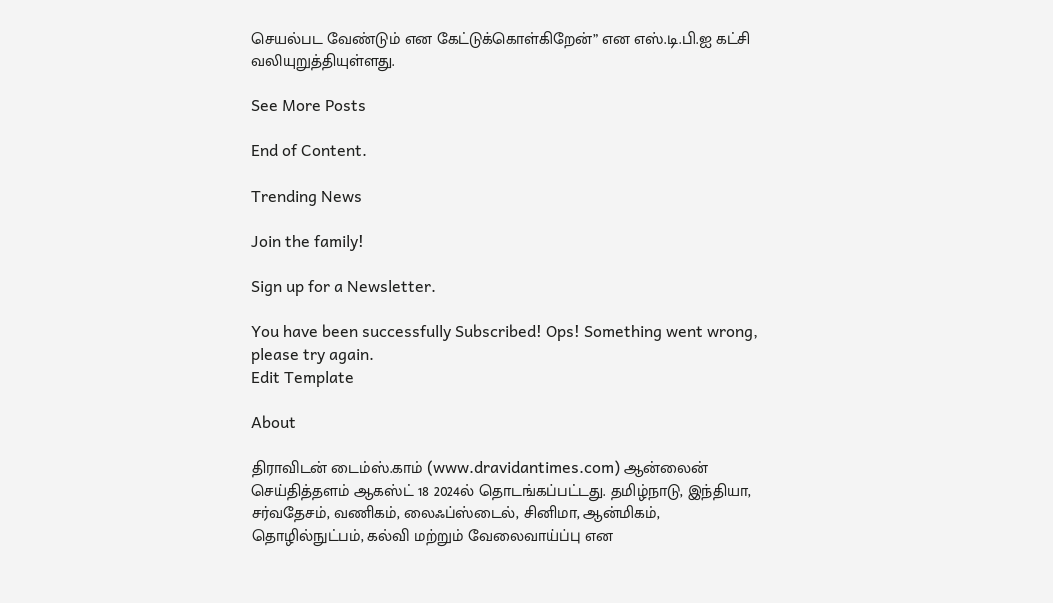செயல்பட வேண்டும் என கேட்டுக்கொள்கிறேன்” என எஸ்.டி.பி.ஐ கட்சி வலியுறுத்தியுள்ளது.

See More Posts

End of Content.

Trending News

Join the family!

Sign up for a Newsletter.

You have been successfully Subscribed! Ops! Something went wrong, please try again.
Edit Template

About

திராவிடன் டைம்ஸ்.காம் (www.dravidantimes.com) ஆன்லைன் செய்தித்தளம் ஆகஸ்ட் 18 2024ல் தொடங்கப்பட்டது. தமிழ்நாடு, இந்தியா, சர்வதேசம், வணிகம், லைஃப்ஸ்டைல், சினிமா, ஆன்மிகம், தொழில்நுட்பம், கல்வி மற்றும் வேலைவாய்ப்பு என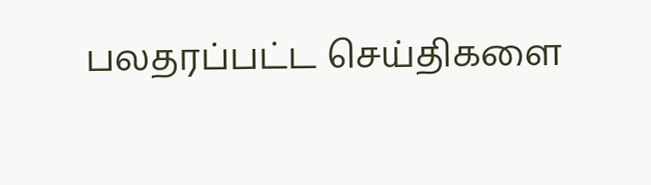பலதரப்பட்ட செய்திகளை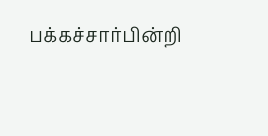பக்கச்சார்பின்றி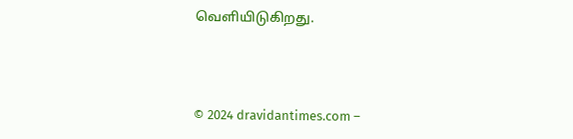வெளியிடுகிறது.



© 2024 dravidantimes.com –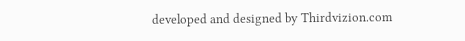developed and designed by Thirdvizion.com